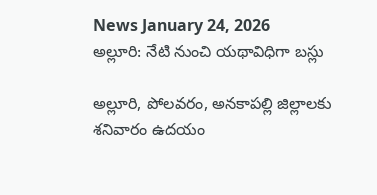News January 24, 2026
అల్లూరి: నేటి నుంచి యథావిధిగా బస్లు

అల్లూరి, పోలవరం, అనకాపల్లి జిల్లాలకు శనివారం ఉదయం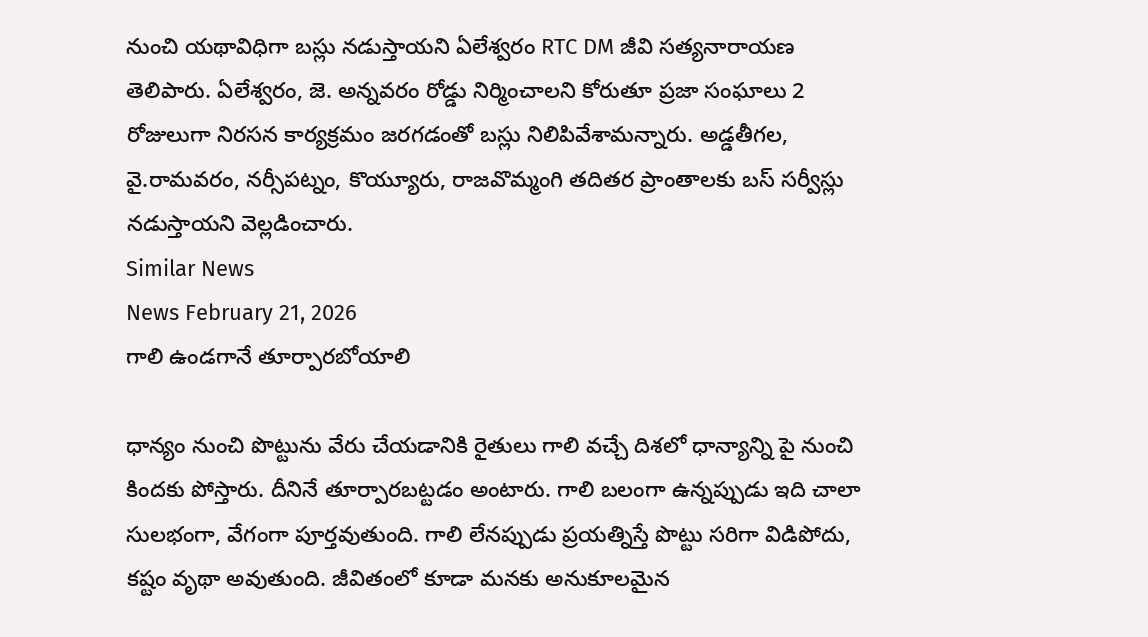నుంచి యథావిధిగా బస్లు నడుస్తాయని ఏలేశ్వరం RTC DM జీవి సత్యనారాయణ తెలిపారు. ఏలేశ్వరం, జె. అన్నవరం రోడ్డు నిర్మించాలని కోరుతూ ప్రజా సంఘాలు 2 రోజులుగా నిరసన కార్యక్రమం జరగడంతో బస్లు నిలిపివేశామన్నారు. అడ్డతీగల, వై.రామవరం, నర్సీపట్నం, కొయ్యూరు, రాజవొమ్మంగి తదితర ప్రాంతాలకు బస్ సర్వీస్లు నడుస్తాయని వెల్లడించారు.
Similar News
News February 21, 2026
గాలి ఉండగానే తూర్పారబోయాలి

ధాన్యం నుంచి పొట్టును వేరు చేయడానికి రైతులు గాలి వచ్చే దిశలో ధాన్యాన్ని పై నుంచి కిందకు పోస్తారు. దీనినే తూర్పారబట్టడం అంటారు. గాలి బలంగా ఉన్నప్పుడు ఇది చాలా సులభంగా, వేగంగా పూర్తవుతుంది. గాలి లేనప్పుడు ప్రయత్నిస్తే పొట్టు సరిగా విడిపోదు, కష్టం వృథా అవుతుంది. జీవితంలో కూడా మనకు అనుకూలమైన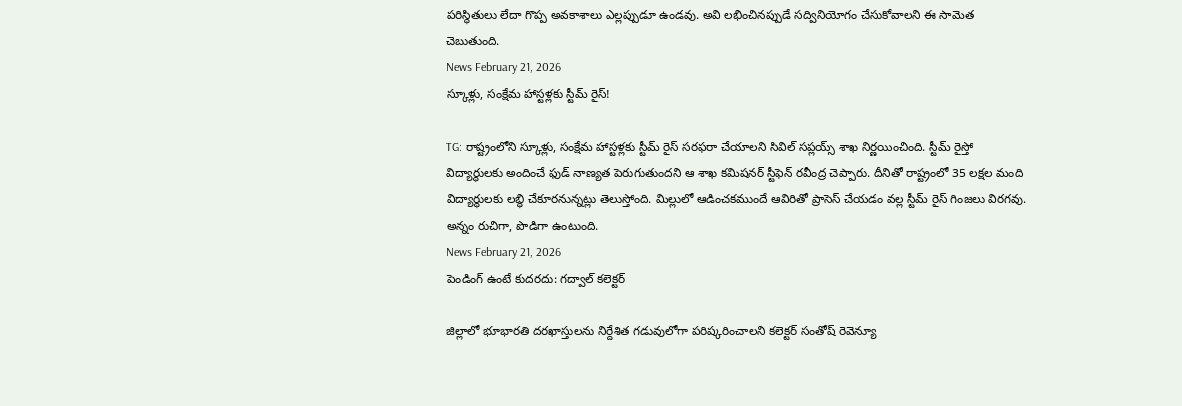పరిస్థితులు లేదా గొప్ప అవకాశాలు ఎల్లప్పుడూ ఉండవు. అవి లభించినప్పుడే సద్వినియోగం చేసుకోవాలని ఈ సామెత చెబుతుంది.
News February 21, 2026
స్కూళ్లు, సంక్షేమ హాస్టళ్లకు స్టీమ్ రైస్!

TG: రాష్ట్రంలోని స్కూళ్లు, సంక్షేమ హాస్టళ్లకు స్టీమ్ రైస్ సరఫరా చేయాలని సివిల్ సప్లయ్స్ శాఖ నిర్ణయించింది. స్టీమ్ రైస్తో విద్యార్థులకు అందించే ఫుడ్ నాణ్యత పెరుగుతుందని ఆ శాఖ కమిషనర్ స్టీఫెన్ రవీంద్ర చెప్పారు. దీనితో రాష్ట్రంలో 35 లక్షల మంది విద్యార్థులకు లబ్ధి చేకూరనున్నట్లు తెలుస్తోంది. మిల్లులో ఆడించకముందే ఆవిరితో ప్రాసెస్ చేయడం వల్ల స్టీమ్ రైస్ గింజలు విరగవు. అన్నం రుచిగా, పొడిగా ఉంటుంది.
News February 21, 2026
పెండింగ్ ఉంటే కుదరదు: గద్వాల్ కలెక్టర్

జిల్లాలో భూభారతి దరఖాస్తులను నిర్దేశిత గడువులోగా పరిష్కరించాలని కలెక్టర్ సంతోష్ రెవెన్యూ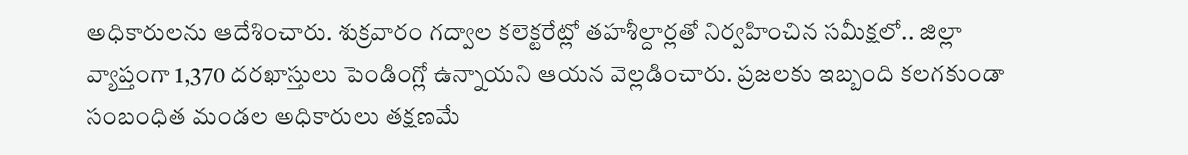అధికారులను ఆదేశించారు. శుక్రవారం గద్వాల కలెక్టరేట్లో తహశీల్దార్లతో నిర్వహించిన సమీక్షలో.. జిల్లా వ్యాప్తంగా 1,370 దరఖాస్తులు పెండింగ్లో ఉన్నాయని ఆయన వెల్లడించారు. ప్రజలకు ఇబ్బంది కలగకుండా సంబంధిత మండల అధికారులు తక్షణమే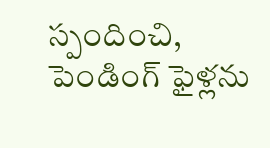స్పందించి, పెండింగ్ ఫైళ్లను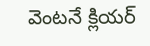వెంటనే క్లియర్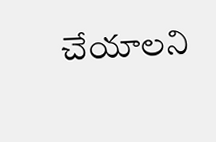చేయాలని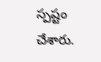స్పష్టం చేశారు.